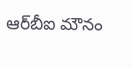ఆర్‌బీఐ మౌనం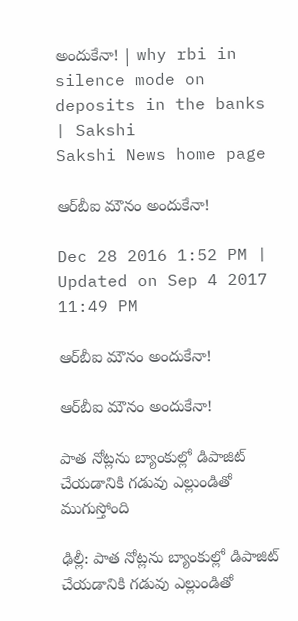అందుకేనా! | why rbi in silence mode on deposits in the banks | Sakshi
Sakshi News home page

ఆర్‌బీఐ మౌనం అందుకేనా!

Dec 28 2016 1:52 PM | Updated on Sep 4 2017 11:49 PM

ఆర్‌బీఐ మౌనం అందుకేనా!

ఆర్‌బీఐ మౌనం అందుకేనా!

పాత నోట్లను బ్యాంకుల్లో డిపాజిట్‌ చేయడానికి గడువు ఎల్లుండితో ముగుస్తోంది

ఢిల్లీ: పాత నోట్లను బ్యాంకుల్లో డిపాజిట్‌ చేయడానికి గడువు ఎల్లుండితో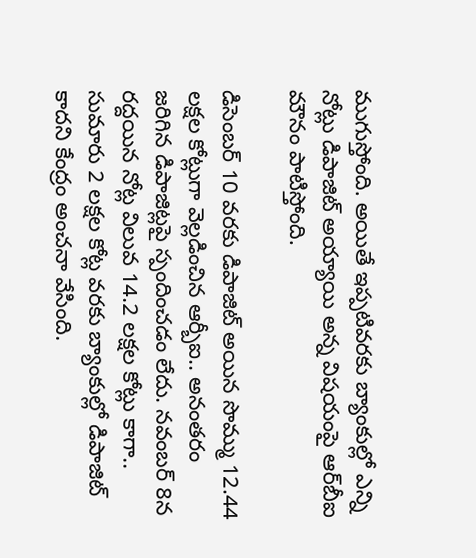ముగుస్తోంది. అయితే ఇప్పటివరకు బ్యాంకుల్లో ఎన్ని నోట్లు డిపాజిట్‌ అయ్యాయి అన్న విషయంపై ఆర్‌బీఐ మౌనం పాటిస్తోంది.

డిసెంబర్‌ 10 వరకు డిపాజిట్‌ అయిన సొమ్ము 12.44 లక్షల కోట్లుగా వెల్లడించిన ఆర్బీఐ.. అనంతరం జరిగిన డిపాజిట్లపై స్పందించడం లేదు. నవంబర్‌ 8న రద్దయిన నోట్ల విలువ 14.2 లక్షల కోట్లు కాగా.. సుమారు 2 లక్షల కోట్ల వరకు బ్యాంకుల్లో డిపాజిట్‌ కాదని కేంద్రం అంచనా వేసింది.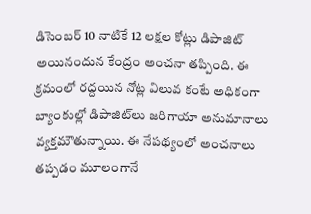డిసెంబర్‌ 10 నాటికే 12 లక్షల కోట్లు డిపాజిట్‌ అయినందున కేంద్రం అంచనా తప్పింది. ఈ క్రమంలో రద్దయిన నోట్ల విలువ కంటే అధికంగా బ్యాంకుల్లో డిపాజిట్‌లు జరిగాయా అనుమానాలు వ్యక్తమౌతున్నాయి. ఈ నేపథ్యంలో అంచనాలు తప్పడం మూలంగానే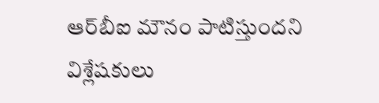ఆర్‌బీఐ మౌనం పాటిస్తుందని విశ్లేషకులు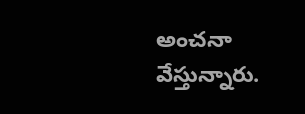అంచనా వేస్తున్నారు.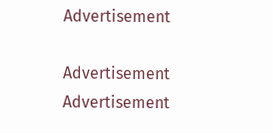Advertisement

Advertisement
Advertisement